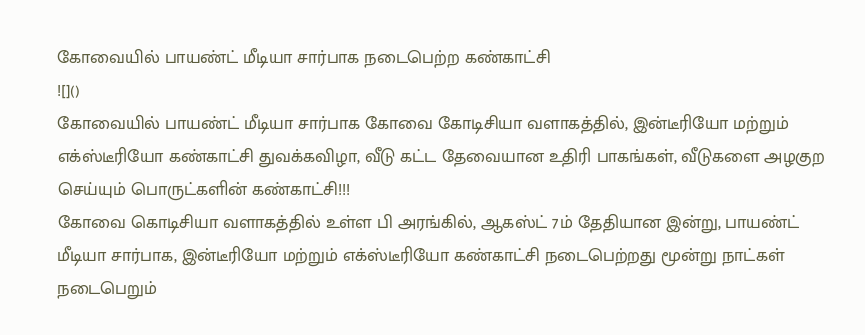கோவையில் பாயண்ட் மீடியா சார்பாக நடைபெற்ற கண்காட்சி
![]()
கோவையில் பாயண்ட் மீடியா சார்பாக கோவை கோடிசியா வளாகத்தில், இன்டீரியோ மற்றும் எக்ஸ்டீரியோ கண்காட்சி துவக்கவிழா, வீடு கட்ட தேவையான உதிரி பாகங்கள், வீடுகளை அழகுற செய்யும் பொருட்களின் கண்காட்சி!!!
கோவை கொடிசியா வளாகத்தில் உள்ள பி அரங்கில், ஆகஸ்ட் 7ம் தேதியான இன்று, பாயண்ட் மீடியா சார்பாக, இன்டீரியோ மற்றும் எக்ஸ்டீரியோ கண்காட்சி நடைபெற்றது மூன்று நாட்கள் நடைபெறும்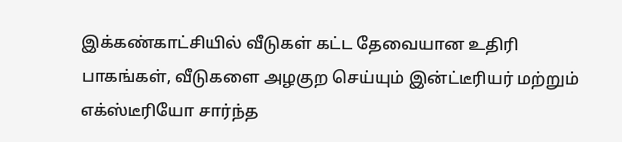இக்கண்காட்சியில் வீடுகள் கட்ட தேவையான உதிரி பாகங்கள், வீடுகளை அழகுற செய்யும் இன்ட்டீரியர் மற்றும் எக்ஸ்டீரியோ சார்ந்த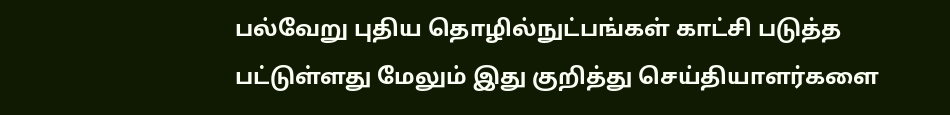பல்வேறு புதிய தொழில்நுட்பங்கள் காட்சி படுத்த பட்டுள்ளது மேலும் இது குறித்து செய்தியாளர்களை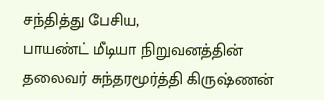சந்தித்து பேசிய,
பாயண்ட் மீடியா நிறுவனத்தின் தலைவர் சுந்தரமூர்த்தி கிருஷ்ணன்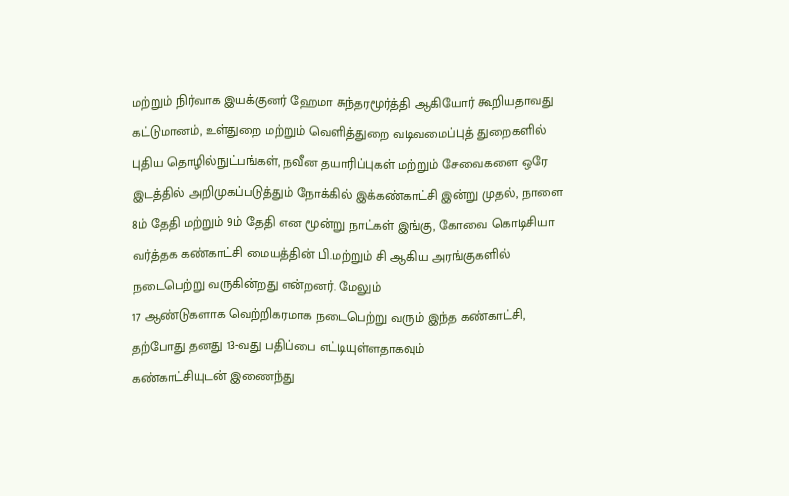மற்றும் நிர்வாக இயக்குனர் ஹேமா சுந்தரமூர்த்தி ஆகியோர் கூறியதாவது கட்டுமானம், உள்துறை மற்றும் வெளித்துறை வடிவமைப்புத் துறைகளில் புதிய தொழில்நுட்பங்கள், நவீன தயாரிப்புகள் மற்றும் சேவைகளை ஒரே இடத்தில் அறிமுகப்படுத்தும் நோக்கில் இக்கண்காட்சி இன்று முதல், நாளை 8ம் தேதி மற்றும் 9ம் தேதி என மூன்று நாட்கள் இங்கு, கோவை கொடிசியா வர்த்தக கண்காட்சி மையத்தின் பி.மற்றும் சி ஆகிய அரங்குகளில் நடைபெற்று வருகின்றது என்றனர். மேலும்
17 ஆண்டுகளாக வெற்றிகரமாக நடைபெற்று வரும் இந்த கண்காட்சி, தற்போது தனது 13-வது பதிப்பை எட்டியுள்ளதாகவும்
கண்காட்சியுடன் இணைந்து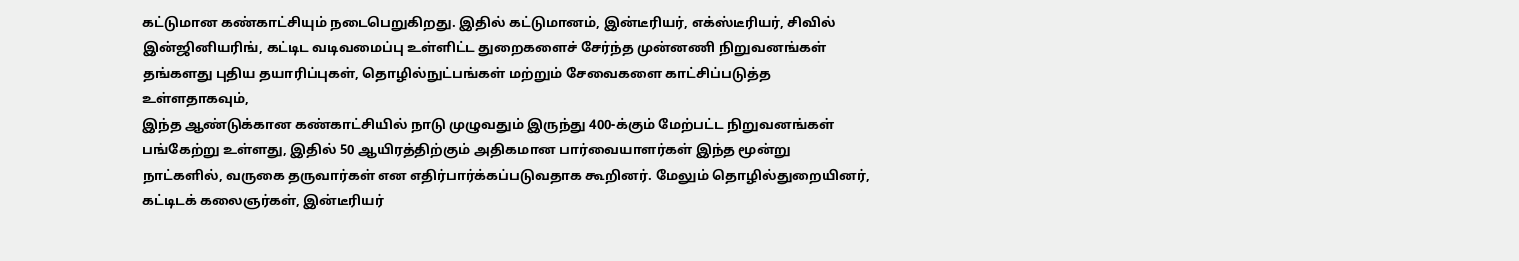கட்டுமான கண்காட்சியும் நடைபெறுகிறது. இதில் கட்டுமானம், இன்டீரியர், எக்ஸ்டீரியர், சிவில் இன்ஜினியரிங், கட்டிட வடிவமைப்பு உள்ளிட்ட துறைகளைச் சேர்ந்த முன்னணி நிறுவனங்கள் தங்களது புதிய தயாரிப்புகள், தொழில்நுட்பங்கள் மற்றும் சேவைகளை காட்சிப்படுத்த உள்ளதாகவும்,
இந்த ஆண்டுக்கான கண்காட்சியில் நாடு முழுவதும் இருந்து 400-க்கும் மேற்பட்ட நிறுவனங்கள் பங்கேற்று உள்ளது, இதில் 50 ஆயிரத்திற்கும் அதிகமான பார்வையாளர்கள் இந்த மூன்று நாட்களில், வருகை தருவார்கள் என எதிர்பார்க்கப்படுவதாக கூறினர். மேலும் தொழில்துறையினர், கட்டிடக் கலைஞர்கள், இன்டீரியர்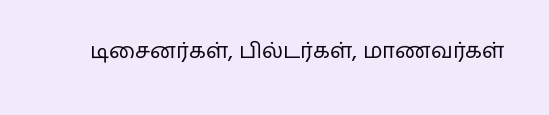டிசைனர்கள், பில்டர்கள், மாணவர்கள்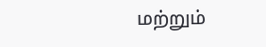மற்றும்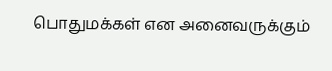பொதுமக்கள் என அனைவருக்கும்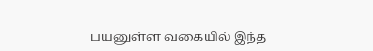பயனுள்ள வகையில் இந்த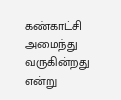கண்காட்சி அமைந்து வருகின்றது என்று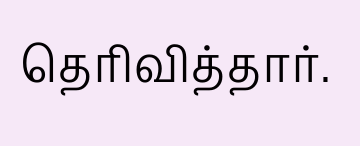தெரிவித்தார்.